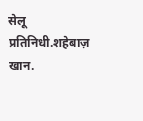सेलू प्रतिनिधी.शहेबाज़ खान.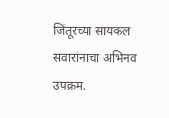जिंतूरच्या सायकल सवारांनाचा अभिनव उपक्रम.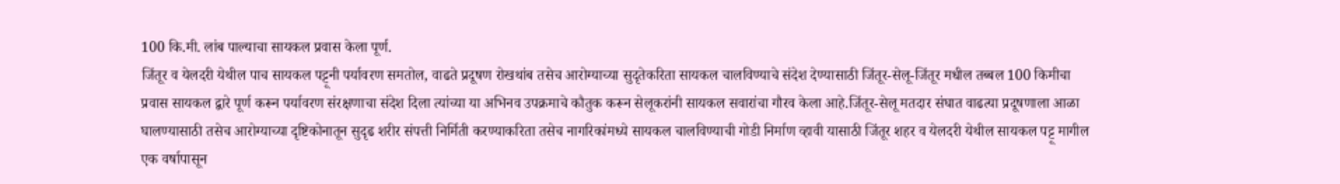100 कि.मी. लांब पाल्याचा सायकल प्रवास केला पूर्ण.
जिंतूर व येलदरी येथील पाच सायकल पट्टूनी पर्यावरण समतोल, वाढते प्रदूषण रोखथांब तसेच आरोग्याच्या सुदृतेकरिता सायकल चालविण्याचे संदेश देण्यासाठी जिंतूर-सेलू-जिंतूर मधील तब्बल 100 किमीचा प्रवास सायकल द्वारे पूर्ण करून पर्यावरण संरक्षणाचा संदेश दिला त्यांच्या या अभिनव उपक्रमाचे कौतुक करून सेलूकरांनी सायकल सवारांचा गौरव केला आहे.जिंतूर-सेलू मतदार संघात वाढत्या प्रदूषणाला आळा घालण्यासाठी तसेच आरोग्याच्या दृष्टिकोनातून सुदृढ शरीर संपत्ती निर्मिती करण्याकरिता तसेच नागरिकांमध्ये सायकल चालविण्याची गोडी निर्माण व्हावी यासाठी जिंतूर शहर व येलदरी येथील सायकल पट्टू मागील एक वर्षापासून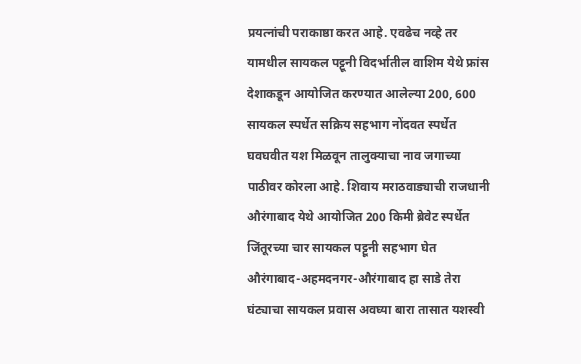प्रयत्नांची पराकाष्ठा करत आहे. एवढेच नव्हे तर यामधील सायकल पट्टूनी विदर्भातील वाशिम येथे फ्रांस देशाकडून आयोजित करण्यात आलेल्या 200, 600 सायकल स्पर्धेत सक्रिय सहभाग नोंदवत स्पर्धेत घवघवीत यश मिळवून तालुक्याचा नाव जगाच्या पाठीवर कोरला आहे. शिवाय मराठवाड्याची राजधानी औरंगाबाद येथे आयोजित 200 किमी ब्रेवेट स्पर्धेत जिंतूरच्या चार सायकल पट्टूनी सहभाग घेत औरंगाबाद-अहमदनगर-औरंगाबाद हा साडे तेरा घंट्याचा सायकल प्रवास अवघ्या बारा तासात यशस्वी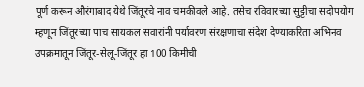पूर्ण करून औरंगाबाद येथे जिंतूरचे नाव चमकीवले आहे. तसेच रविवारच्या सुट्टीचा सदोपयोग म्हणून जिंतूरच्या पाच सायकल सवारांनी पर्यावरण संरक्षणाचा संदेश देण्याकरिता अभिनव उपक्रमातून जिंतूर-सेलू-जिंतूर हा 100 किमीची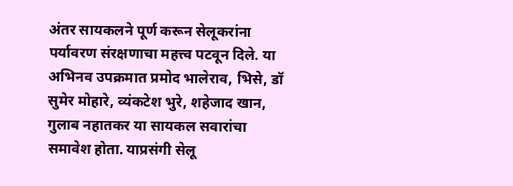अंतर सायकलने पूर्ण करून सेलूकरांना पर्यावरण संरक्षणाचा महत्त्व पटवून दिले. या अभिनव उपक्रमात प्रमोद भालेराव, भिसे, डॉ सुमेर मोहारे, व्यंकटेश भुरे, शहेजाद खान, गुलाब नहातकर या सायकल सवारांचा समावेश होता. याप्रसंगी सेलू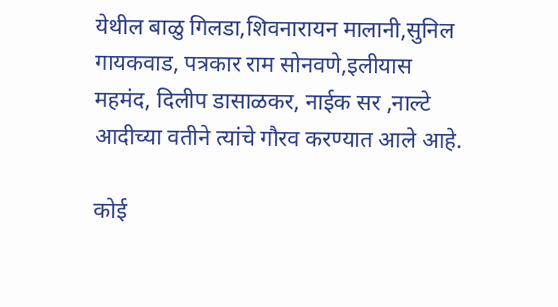येथील बाळु गिलडा,शिवनारायन मालानी,सुनिल गायकवाड, पत्रकार राम सोनवणे,इलीयास महमंद, दिलीप डासाळकर, नाईक सर ,नाल्टे आदीच्या वतीने त्यांचे गौरव करण्यात आले आहे.

कोई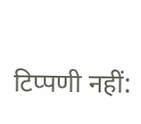टिप्पणी नहीं: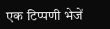एक टिप्पणी भेजें